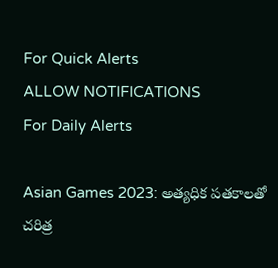For Quick Alerts
ALLOW NOTIFICATIONS
For Daily Alerts

Asian Games 2023: అత్యధిక పతకాలతో చరిత్ర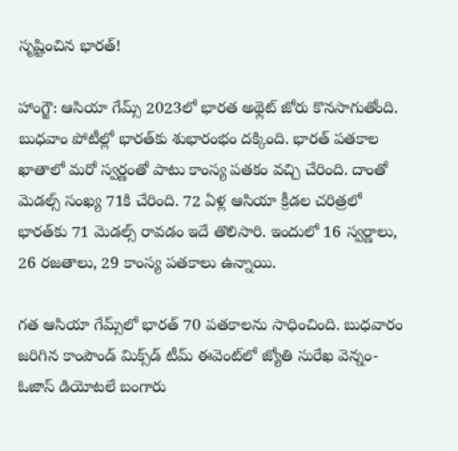సృష్టించిన భారత్!

హాంగ్జౌ: ఆసియా గేమ్స్ 2023లో భారత అథ్లెట్ జోరు కొనసాగుతోంది. బుధవాం పోటీల్లో భారత్‌కు శుభారంభం దక్కింది. భారత్ పతకాల ఖాతాలో మరో స్వర్ణంతో పాటు కాంస్య పతకం వచ్చి చేరింది. దాంతో మెడల్స్ సంఖ్య 71కి చేరింది. 72 ఏళ్ల ఆసియా క్రీడల చరిత్రలో భారత్‌కు 71 మెడల్స్ రావడం ఇదే తొలిసారి. ఇందులో 16 స్వర్ణాలు, 26 రజతాలు, 29 కాంస్య పతకాలు ఉన్నాయి.

గత ఆసియా గేమ్స్‌లో భారత్ 70 పతకాలను సాధించింది. బుధవారం జరిగిన కాంపౌండ్‌ మిక్స్‌డ్ టీమ్‌ ఈవెంట్‌లో జ్యోతి సురేఖ వెన్నం- ఓజాస్ డియోటలే బంగారు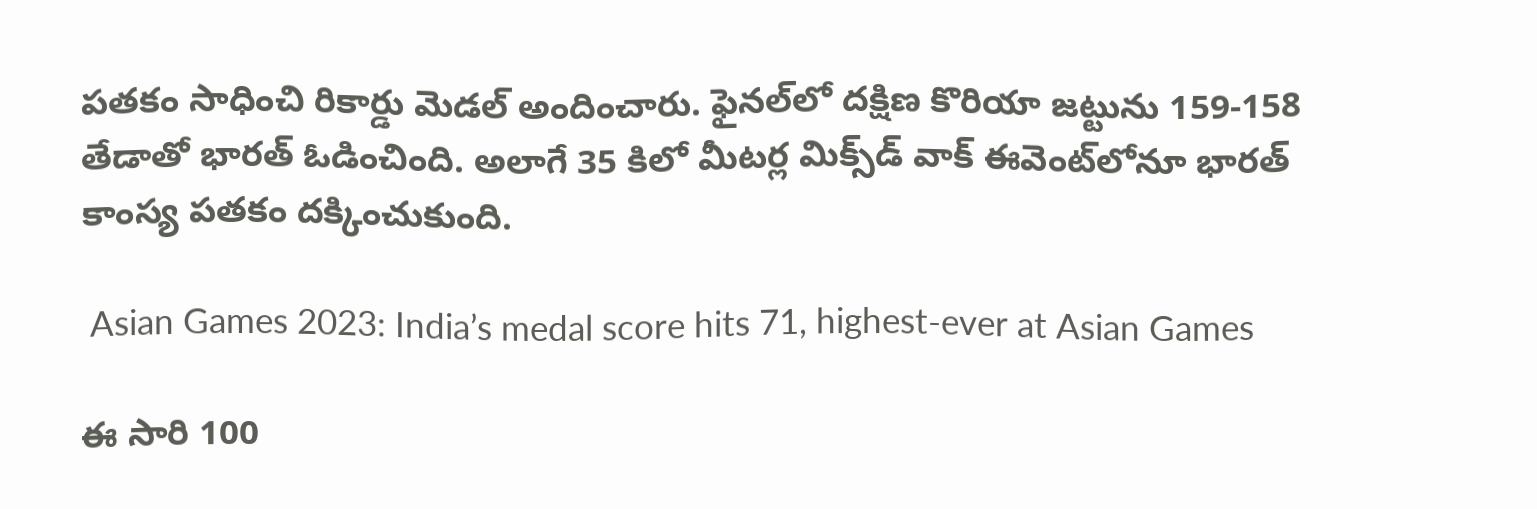పతకం సాధించి రికార్డు మెడల్ అందించారు. ఫైనల్‌లో దక్షిణ కొరియా జట్టును 159-158 తేడాతో భారత్ ఓడించింది. అలాగే 35 కిలో మీటర్ల మిక్స్‌డ్‌ వాక్‌ ఈవెంట్‌లోనూ భారత్‌ కాంస్య పతకం దక్కించుకుంది.

 Asian Games 2023: India’s medal score hits 71, highest-ever at Asian Games

ఈ సారి 100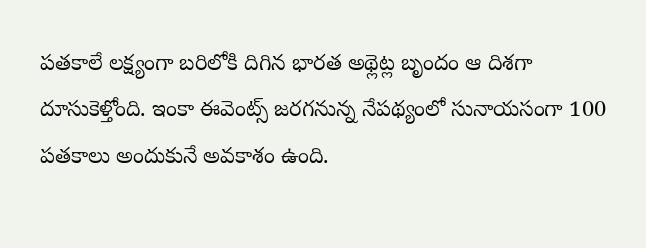పతకాలే లక్ష్యంగా బరిలోకి దిగిన భారత అథ్లెట్ల బృందం ఆ దిశగా దూసుకెళ్తోంది. ఇంకా ఈవెంట్స్‌ జరగనున్న నేపథ్యంలో సునాయసంగా 100 పతకాలు అందుకునే అవకాశం ఉంది.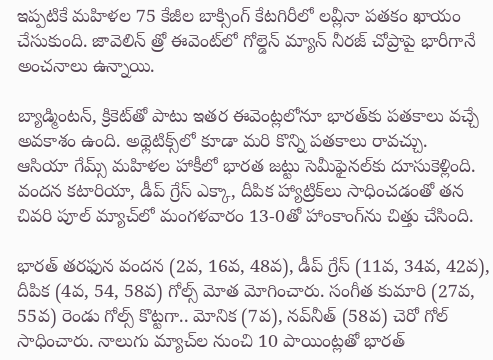ఇప్పటికే మహిళల 75 కేజీల బాక్సింగ్‌ కేటగిరీలో లవ్లీనా పతకం ఖాయం చేసుకుంది. జావెలిన్‌ త్రో ఈవెంట్‌లో గోల్డెన్ మ్యాన్ నీరజ్‌ చోప్రాపై భారీగానే అంచనాలు ఉన్నాయి.

బ్యాడ్మింటన్‌, క్రికెట్‌తో పాటు ఇతర ఈవెంట్లలోనూ భారత్‌కు పతకాలు వచ్చే అవకాశం ఉంది. అథ్లెటిక్స్‌లో కూడా మరి కొన్ని పతకాలు రావచ్చు.
ఆసియా గేమ్స్‌ మహిళల హాకీలో భారత జట్టు సెమీఫైనల్‌కు దూసుకెళ్లింది. వందన కటారియా, డీప్‌ గ్రేస్‌ ఎక్కా, దీపిక హ్యాట్రిక్‌లు సాధించడంతో తన చివరి పూల్‌ మ్యాచ్‌లో మంగళవారం 13-0తో హాంకాంగ్‌ను చిత్తు చేసింది.

భారత్‌ తరఫున వందన (2వ, 16వ, 48వ), డీప్‌ గ్రేస్‌ (11వ, 34వ, 42వ), దీపిక (4వ, 54, 58వ) గోల్స్‌ మోత మోగించారు. సంగీత కుమారి (27వ, 55వ) రెండు గోల్స్‌ కొట్టగా.. మోనిక (7వ), నవ్‌నీత్‌ (58వ) చెరో గోల్‌ సాధించారు. నాలుగు మ్యాచ్‌ల నుంచి 10 పాయింట్లతో భారత్‌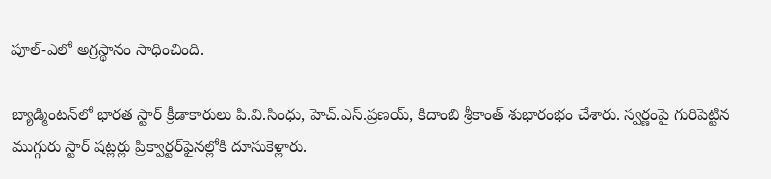పూల్‌-ఎలో అగ్రస్థానం సాధించింది.

బ్యాడ్మింటన్‌లో భారత స్టార్‌ క్రీడాకారులు పి.వి.సింధు, హెచ్‌.ఎస్‌.ప్రణయ్‌, కిదాంబి శ్రీకాంత్‌ శుభారంభం చేశారు. స్వర్ణంపై గురిపెట్టిన ముగ్గురు స్టార్‌ షట్లర్లు ప్రిక్వార్టర్‌ఫైనల్లోకి దూసుకెళ్లారు.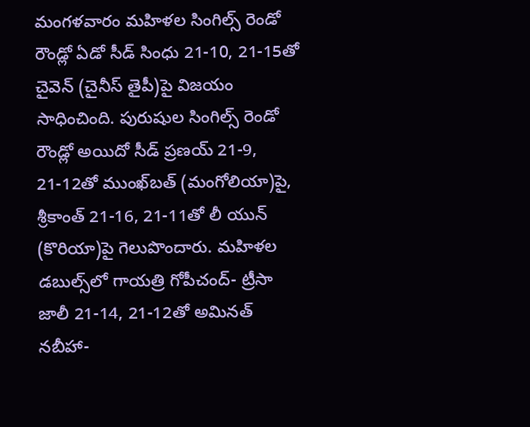మంగళవారం మహిళల సింగిల్స్‌ రెండో రౌండ్లో ఏడో సీడ్‌ సింధు 21-10, 21-15తో చైవెన్‌ (చైనీస్‌ తైపీ)పై విజయం సాధించింది. పురుషుల సింగిల్స్‌ రెండో రౌండ్లో అయిదో సీడ్‌ ప్రణయ్‌ 21-9, 21-12తో ముంఖ్‌బత్‌ (మంగోలియా)పై, శ్రీకాంత్‌ 21-16, 21-11తో లీ యున్‌ (కొరియా)పై గెలుపొందారు. మహిళల డబుల్స్‌లో గాయత్రి గోపీచంద్‌- ట్రీసా జాలీ 21-14, 21-12తో అమినత్‌ నబీహా-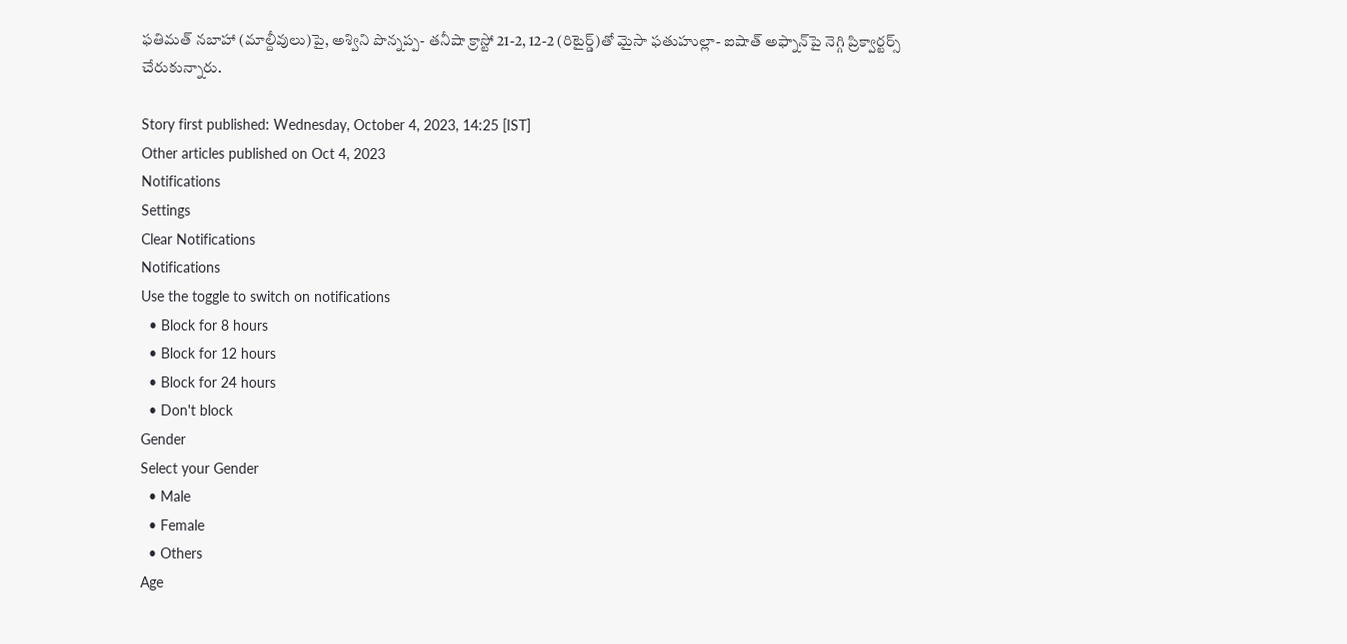ఫతిమత్‌ నబాహా (మాల్దీవులు)పై, అశ్విని పొన్నప్ప- తనీషా క్రాస్టో 21-2, 12-2 (రిటైర్డ్‌)తో మైసా ఫతుహుల్లా- ఐషాత్‌ అఫ్నాన్‌పై నెగ్గి ప్రిక్వార్టర్స్‌ చేరుకున్నారు.

Story first published: Wednesday, October 4, 2023, 14:25 [IST]
Other articles published on Oct 4, 2023
Notifications
Settings
Clear Notifications
Notifications
Use the toggle to switch on notifications
  • Block for 8 hours
  • Block for 12 hours
  • Block for 24 hours
  • Don't block
Gender
Select your Gender
  • Male
  • Female
  • Others
Age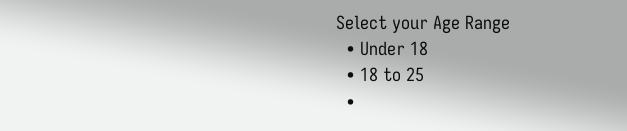Select your Age Range
  • Under 18
  • 18 to 25
  •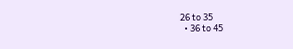26 to 35
  • 36 to 45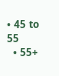• 45 to 55
  • 55+